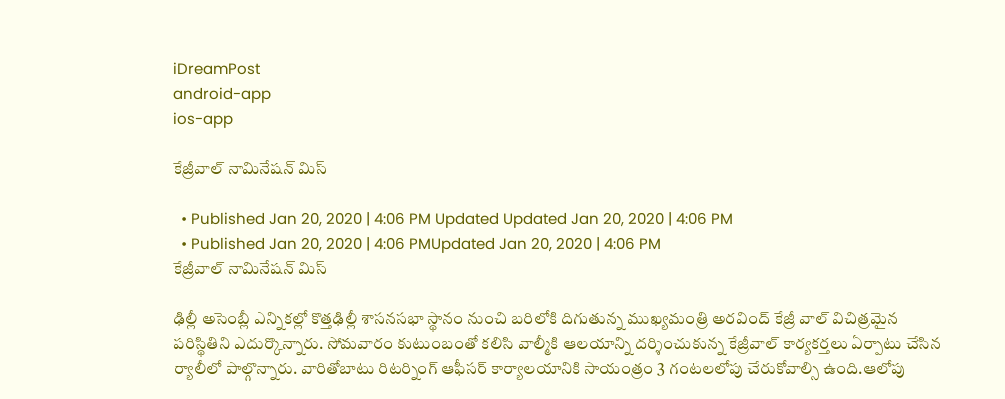iDreamPost
android-app
ios-app

కేజ్రీవాల్ నామినేషన్ మిస్

  • Published Jan 20, 2020 | 4:06 PM Updated Updated Jan 20, 2020 | 4:06 PM
  • Published Jan 20, 2020 | 4:06 PMUpdated Jan 20, 2020 | 4:06 PM
కేజ్రీవాల్ నామినేషన్ మిస్

ఢిల్లీ అసెంబ్లీ ఎన్నికల్లో కొత్తఢిల్లీ శాసనసభా స్థానం నుంచి బరిలోకి దిగుతున్న ముఖ్యమంత్రి అరవింద్ కేజ్రీ వాల్ విచిత్రమైన పరిస్థితిని ఎదుర్కొన్నారు. సోమవారం కుటుంబంతో కలిసి వాల్మీకి ఆలయాన్ని దర్శించుకున్న కేజ్రీవాల్ కార్యకర్తలు ఏర్పాటు చేసిన ర్యాలీలో పాల్గొన్నారు. వారితోబాటు రిటర్నింగ్ ఆఫీసర్ కార్యాలయానికి సాయంత్రం 3 గంటలలోపు చేరుకోవాల్సి ఉంది.ఆలోపు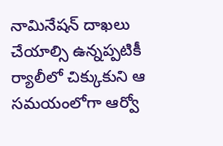నామినేషన్ దాఖలు చేయాల్సి ఉన్నప్పటికీ ర్యాలీలో చిక్కుకుని ఆ సమయంలోగా ఆర్వో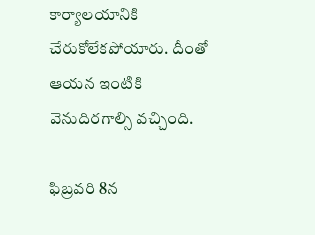కార్యాలయానికి చేరుకోలేకపోయారు. దీంతో ఆయన ఇంటికి వెనుదిరగాల్సి వచ్చింది.

ఫిబ్రవరి 8న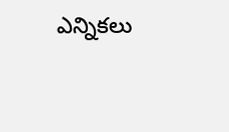ఎన్నికలు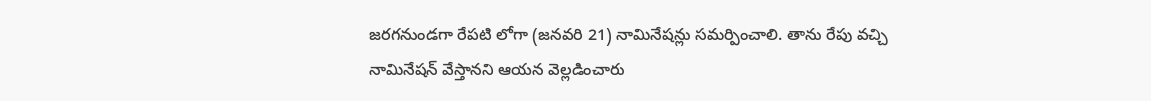జరగనుండగా రేపటి లోగా (జనవరి 21) నామినేషన్లు సమర్పించాలి. తాను రేపు వచ్చి నామినేషన్ వేస్తానని ఆయన వెల్లడించారు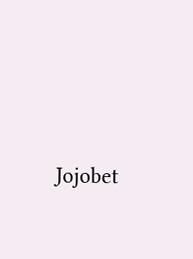Jojobet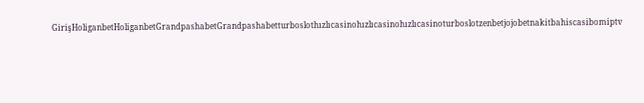GirişHoliganbetHoliganbetGrandpashabetGrandpashabetturboslothızlıcasinohızlıcasinohızlıcasinoturboslotzenbetjojobetnakitbahiscasibomiptv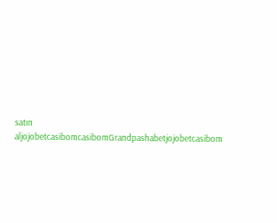satın aljojobetcasibomcasibomGrandpashabetjojobetcasibom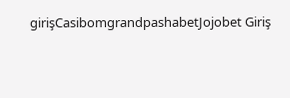girişCasibomgrandpashabetJojobet Giriş